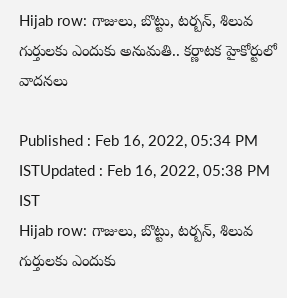Hijab row: గాజులు, బొట్టు, టర్బన్‌, శిలువ గుర్తులకు ఎందుకు అనుమతి.. కర్ణాటక హైకోర్టులో వాదనలు

Published : Feb 16, 2022, 05:34 PM ISTUpdated : Feb 16, 2022, 05:38 PM IST
Hijab row: గాజులు, బొట్టు, టర్బన్‌, శిలువ గుర్తులకు ఎందుకు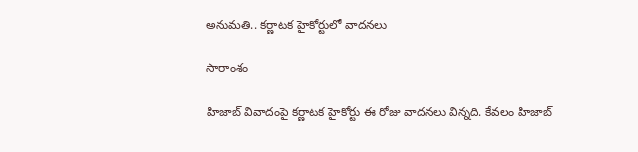అనుమతి.. కర్ణాటక హైకోర్టులో వాదనలు

సారాంశం

హిజాబ్ వివాదంపై కర్ణాటక హైకోర్టు ఈ రోజు వాదనలు విన్నది. కేవలం హిజాబ్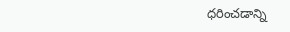ధరించడాన్ని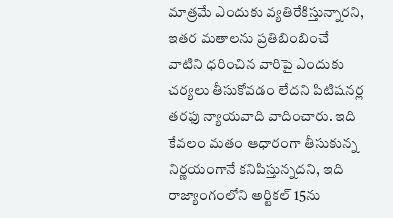మాత్రమే ఎందుకు వ్యతిరేకిస్తున్నారని, ఇతర మతాలను ప్రతిబింబించే వాటిని ధరించిన వారిపై ఎందుకు చర్యలు తీసుకోవడం లేదని పిటిషనర్ల తరఫు న్యాయవాది వాదించారు. ఇది కేవలం మతం ఆధారంగా తీసుకున్న నిర్ణయంగానే కనిపిస్తున్నదని, ఇది రాజ్యాంగంలోని అర్టికల్ 15ను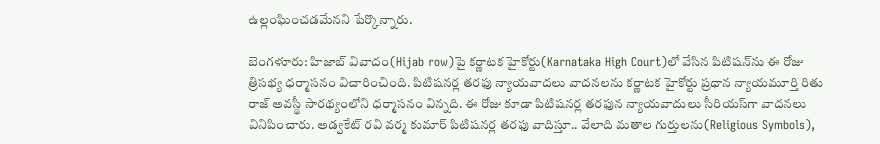ఉల్లంఘించడమేనని పేర్కొన్నారు.

బెంగళూరు: హిజాబ్ వివాదం(Hijab row)పై కర్ణాటక హైకోర్టు(Karnataka High Court)లో వేసిన పిటిషన్‌ను ఈ రోజు త్రిసభ్య ధర్మాసనం విచారించింది. పిటిషనర్ల తరఫు న్యాయవాదలు వాదనలను కర్ణాటక హైకోర్టు ప్రధాన న్యాయమూర్తి రితు రాజ్ అవస్థీ సారథ్యంలోని ధర్మాసనం విన్నది. ఈ రోజు కూడా పిటిషనర్ల తరఫున న్యాయవాదులు సీరియస్‌గా వాదనలు వినిపించారు. అడ్వకేట్ రవి వర్మ కుమార్ పిటిషనర్ల తరఫు వాదిస్తూ.. వేలాది మతాల గుర్తులను(Religious Symbols),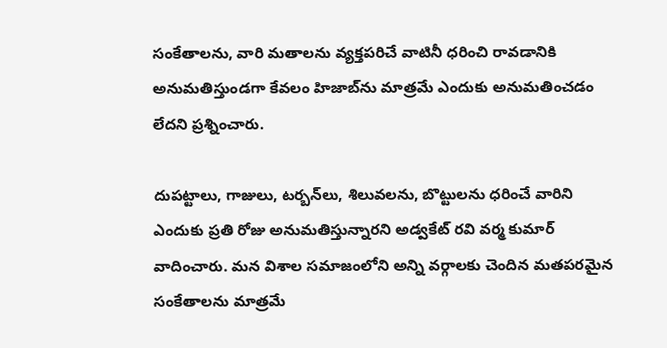సంకేతాలను, వారి మతాలను వ్యక్తపరిచే వాటినీ ధరించి రావడానికి అనుమతిస్తుండగా కేవలం హిజాబ్‌ను మాత్రమే ఎందుకు అనుమతించడం లేదని ప్రశ్నించారు.

దుపట్టాలు, గాజులు, టర్బన్‌లు, శిలువలను, బొట్టులను ధరించే వారిని ఎందుకు ప్రతి రోజు అనుమతిస్తున్నారని అడ్వకేట్ రవి వర్మ కుమార్ వాదించారు. మన విశాల సమాజంలోని అన్ని వర్గాలకు చెందిన మతపరమైన సంకేతాలను మాత్రమే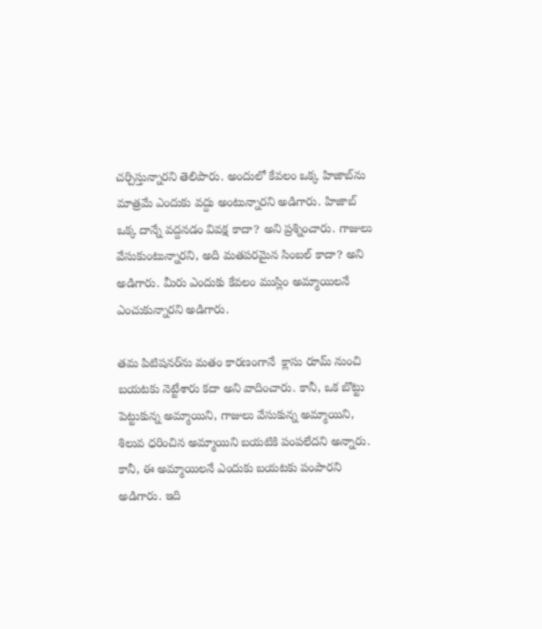చర్చిస్తున్నారని తెలిపారు. అందులో కేవలం ఒక్క హిజాబ్‌ను మాత్రమే ఎందుకు వద్దు అంటున్నారని అడిగారు. హిజాబ్ ఒక్క దాన్నే వద్దనడం వివక్ష కాదా? అని ప్రశ్నించారు. గాజులు వేసుకుంటున్నారని, అది మతపరమైన సింబల్ కాదా? అని అడిగారు. మీరు ఎందుకు కేవలం ముస్లిం అమ్మాయిలనే ఎంచుకున్నారని అడిగారు.

తమ పిటిషనర్‌ను మతం కారణంగానే  క్లాసు రూమ్ నుంచి బయటకు నెట్టేశారు కదా అని వాదించారు. కానీ, ఒక బొట్టు పెట్టుకున్న అమ్మాయిని, గాజులు వేసుకున్న అమ్మాయిని, శిలువ ధరించిన అమ్మాయిని బయటికి పంపలేదని అన్నారు. కానీ, ఈ అమ్మాయిలనే ఎందుకు బయటకు పంపారని అడిగారు. ఇది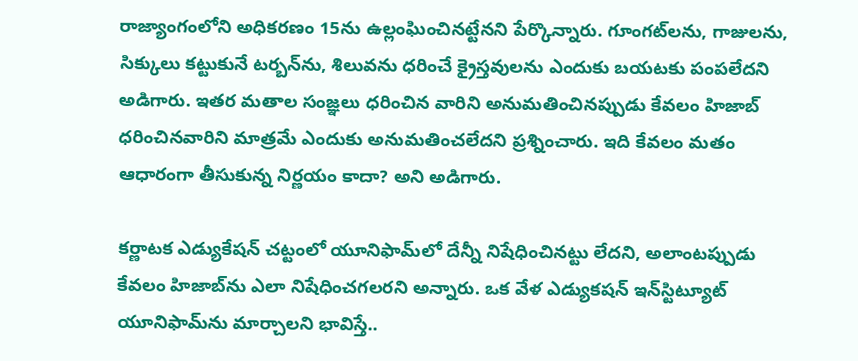రాజ్యాంగంలోని అధికరణం 15ను ఉల్లంఘించినట్టేనని పేర్కొన్నారు. గూంగట్‌లను, గాజులను, సిక్కులు కట్టుకునే టర్బన్‌ను, శిలువను ధరించే క్రైస్తవులను ఎందుకు బయటకు పంపలేదని అడిగారు. ఇతర మతాల సంజ్ఞలు ధరించిన వారిని అనుమతించినప్పుడు కేవలం హిజాబ్ ధరించినవారిని మాత్రమే ఎందుకు అనుమతించలేదని ప్రశ్నించారు. ఇది కేవలం మతం ఆధారంగా తీసుకున్న నిర్ణయం కాదా? అని అడిగారు.

కర్ణాటక ఎడ్యుకేషన్ చట్టంలో యూనిఫామ్‌లో దేన్నీ నిషేధించినట్టు లేదని, అలాంటప్పుడు కేవలం హిజాబ్‌ను ఎలా నిషేధించగలరని అన్నారు. ఒక వేళ ఎడ్యుకషన్ ఇన్‌స్టిట్యూట్ యూనిఫామ్‌ను మార్చాలని భావిస్తే..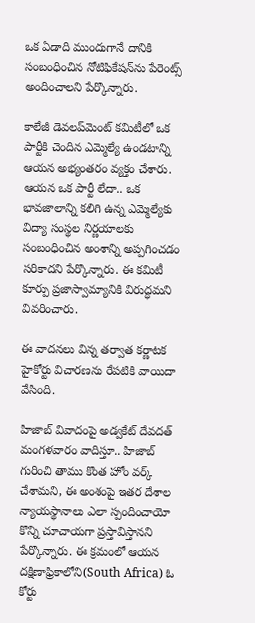ఒక ఏడాది ముందుగానే దానికి సంబంధించిన నోటిఫికేషన్‌ను పేరెంట్స్ అందించాలని పేర్కొన్నారు.

కాలేజీ డెవలప్‌మెంట్ కమిటీలో ఒక పార్టీకి చెందిన ఎమ్మెల్యే ఉండటాన్ని ఆయన అభ్యంతరం వ్యక్తం చేశారు. ఆయన ఒక పార్టీ లేదా.. ఒక భావజాలాన్ని కలిగి ఉన్న ఎమ్మెల్యేకు విద్యా సంస్థల నిర్ణయాలకు సంబంధించిన అంశాన్ని అప్పగించడం సరికాదని పేర్కొన్నారు. ఈ కమిటీ కూర్పు ప్రజాస్వామ్యానికి విరుద్ధమని వివరించారు.

ఈ వాదనలు విన్న తర్వాత కర్ణాటక హైకోర్టు విచారణను రేపటికి వాయిదా వేసింది.

హిజాబ్ వివాదంపై అడ్వకేట్ దేవదత్ మంగళవారం వాదిస్తూ.. హిజాబ్ గురించి తాము కొంత హోం వర్క్  చేశామని, ఈ అంశంపై ఇతర దేశాల న్యాయస్థానాలు ఎలా స్పందించాయో కొన్ని చూచాయగా ప్రస్తావిస్తానని పేర్కొన్నారు. ఈ క్రమంలో ఆయన దక్షిణాఫ్రికాలోని(South Africa) ఓ కోర్టు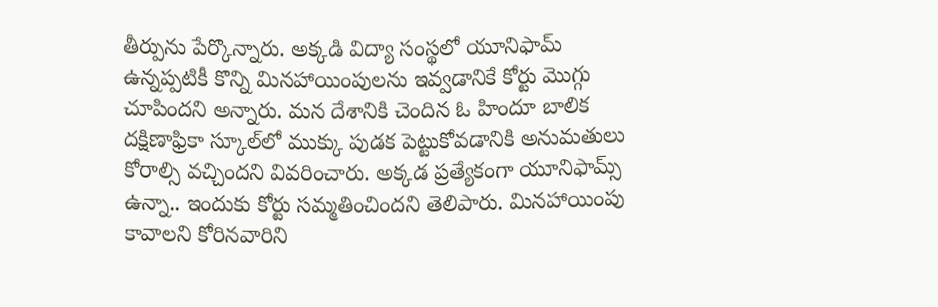తీర్పును పేర్కొన్నారు. అక్కడి విద్యా సంస్థలో యూనిఫామ్ ఉన్నప్పటికీ కొన్ని మినహాయింపులను ఇవ్వడానికే కోర్టు మొగ్గు చూపిందని అన్నారు. మన దేశానికి చెందిన ఓ హిందూ బాలిక దక్షిణాఫ్రికా స్కూల్‌లో ముక్కు పుడక పెట్టుకోవడానికి అనుమతులు కోరాల్సి వచ్చిందని వివరించారు. అక్కడ ప్రత్యేకంగా యూనిఫామ్స్ ఉన్నా.. ఇందుకు కోర్టు సమ్మతించిందని తెలిపారు. మినహాయింపు కావాలని కోరినవారిని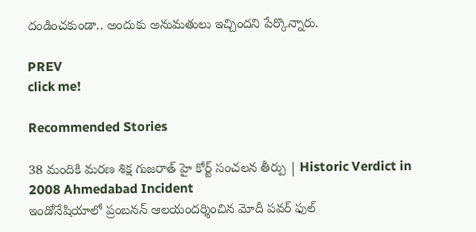దండించకుండా.. అందుకు అనుమతులు ఇచ్చిందని పేర్కొన్నారు.

PREV
click me!

Recommended Stories

38 మందికి మరణ శిక్ష గుజరాత్ హై కోర్ట్ సంచలన తీర్పు | Historic Verdict in 2008 Ahmedabad Incident
ఇండోనేషియాలో ప్రంబనన్ ఆలయందర్శించిన మోదీ పవర్ ఫుల్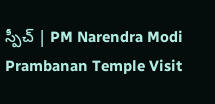స్పీచ్ | PM Narendra Modi Prambanan Temple Visit